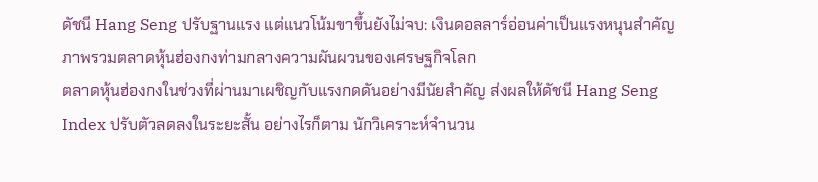ดัชนี Hang Seng ปรับฐานแรง แต่แนวโน้มขาขึ้นยังไม่จบ: เงินดอลลาร์อ่อนค่าเป็นแรงหนุนสำคัญ
ภาพรวมตลาดหุ้นฮ่องกงท่ามกลางความผันผวนของเศรษฐกิจโลก
ตลาดหุ้นฮ่องกงในช่วงที่ผ่านมาเผชิญกับแรงกดดันอย่างมีนัยสำคัญ ส่งผลให้ดัชนี Hang Seng Index ปรับตัวลดลงในระยะสั้น อย่างไรก็ตาม นักวิเคราะห์จำนวน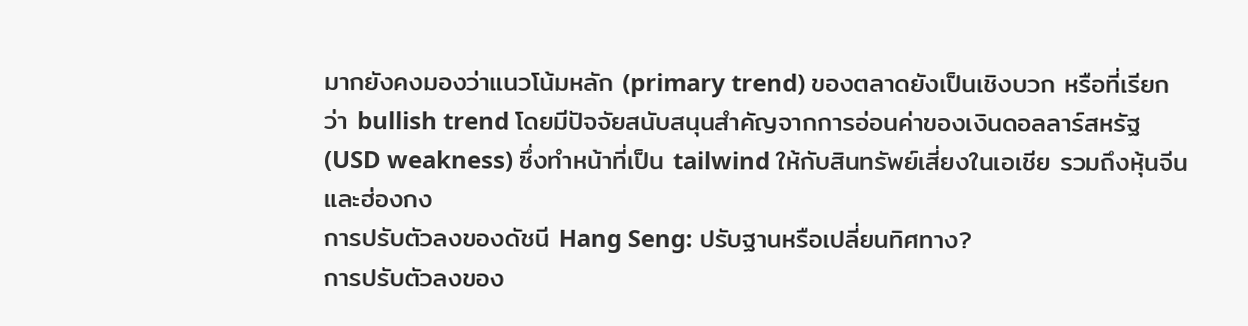มากยังคงมองว่าแนวโน้มหลัก (primary trend) ของตลาดยังเป็นเชิงบวก หรือที่เรียกว่า bullish trend โดยมีปัจจัยสนับสนุนสำคัญจากการอ่อนค่าของเงินดอลลาร์สหรัฐ (USD weakness) ซึ่งทำหน้าที่เป็น tailwind ให้กับสินทรัพย์เสี่ยงในเอเชีย รวมถึงหุ้นจีนและฮ่องกง
การปรับตัวลงของดัชนี Hang Seng: ปรับฐานหรือเปลี่ยนทิศทาง?
การปรับตัวลงของ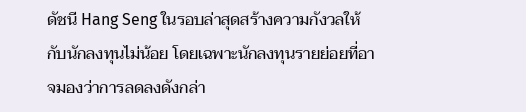ดัชนี Hang Seng ในรอบล่าสุดสร้างความกังวลให้กับนักลงทุนไม่น้อย โดยเฉพาะนักลงทุนรายย่อยที่อาจมองว่าการลดลงดังกล่า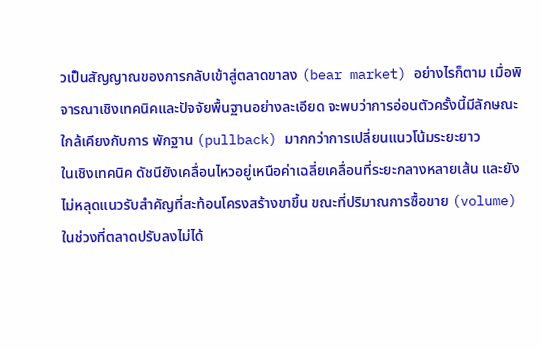วเป็นสัญญาณของการกลับเข้าสู่ตลาดขาลง (bear market) อย่างไรก็ตาม เมื่อพิจารณาเชิงเทคนิคและปัจจัยพื้นฐานอย่างละเอียด จะพบว่าการอ่อนตัวครั้งนี้มีลักษณะใกล้เคียงกับการ พักฐาน (pullback) มากกว่าการเปลี่ยนแนวโน้มระยะยาว
ในเชิงเทคนิค ดัชนียังเคลื่อนไหวอยู่เหนือค่าเฉลี่ยเคลื่อนที่ระยะกลางหลายเส้น และยังไม่หลุดแนวรับสำคัญที่สะท้อนโครงสร้างขาขึ้น ขณะที่ปริมาณการซื้อขาย (volume) ในช่วงที่ตลาดปรับลงไม่ได้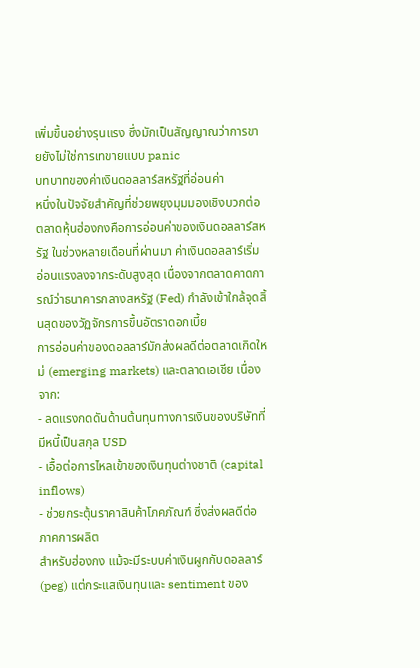เพิ่มขึ้นอย่างรุนแรง ซึ่งมักเป็นสัญญาณว่าการขายยังไม่ใช่การเทขายแบบ panic
บทบาทของค่าเงินดอลลาร์สหรัฐที่อ่อนค่า
หนึ่งในปัจจัยสำคัญที่ช่วยพยุงมุมมองเชิงบวกต่อตลาดหุ้นฮ่องกงคือการอ่อนค่าของเงินดอลลาร์สหรัฐ ในช่วงหลายเดือนที่ผ่านมา ค่าเงินดอลลาร์เริ่มอ่อนแรงลงจากระดับสูงสุด เนื่องจากตลาดคาดการณ์ว่าธนาคารกลางสหรัฐ (Fed) กำลังเข้าใกล้จุดสิ้นสุดของวัฏจักรการขึ้นอัตราดอกเบี้ย
การอ่อนค่าของดอลลาร์มักส่งผลดีต่อตลาดเกิดใหม่ (emerging markets) และตลาดเอเชีย เนื่องจาก:
- ลดแรงกดดันด้านต้นทุนทางการเงินของบริษัทที่มีหนี้เป็นสกุล USD
- เอื้อต่อการไหลเข้าของเงินทุนต่างชาติ (capital inflows)
- ช่วยกระตุ้นราคาสินค้าโภคภัณฑ์ ซึ่งส่งผลดีต่อภาคการผลิต
สำหรับฮ่องกง แม้จะมีระบบค่าเงินผูกกับดอลลาร์ (peg) แต่กระแสเงินทุนและ sentiment ของ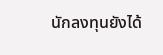นักลงทุนยังได้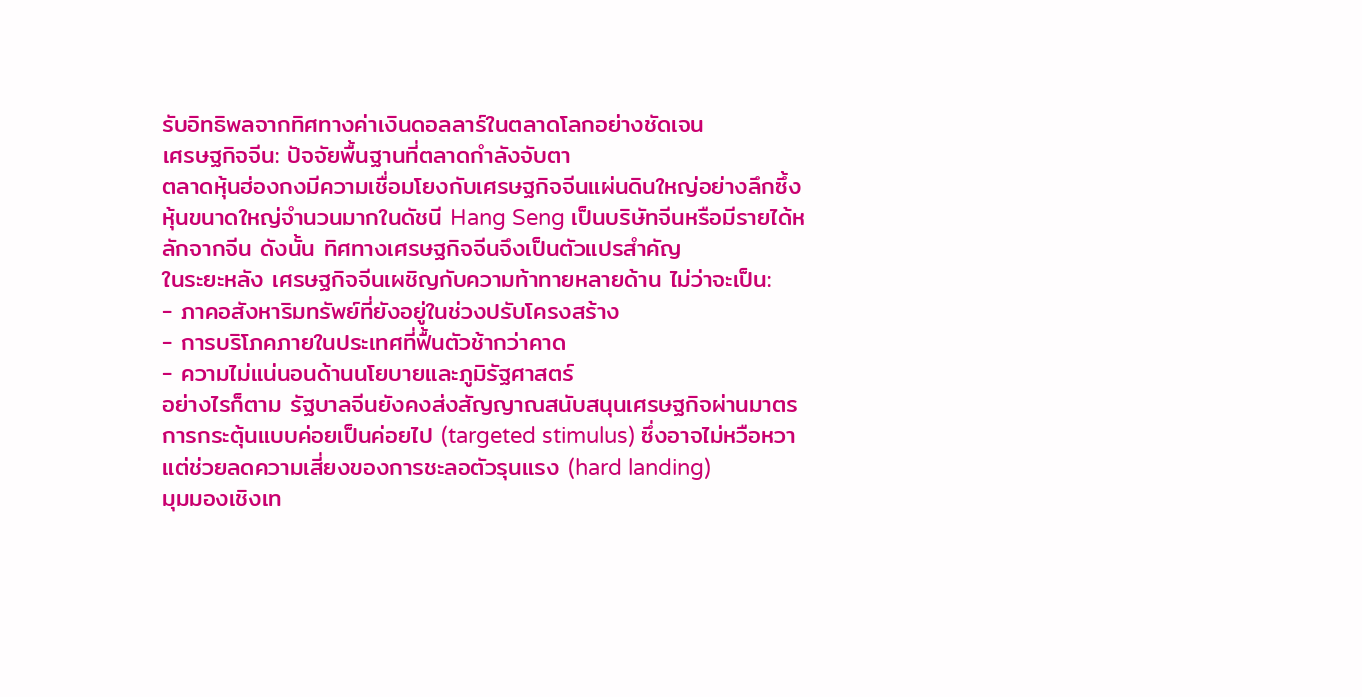รับอิทธิพลจากทิศทางค่าเงินดอลลาร์ในตลาดโลกอย่างชัดเจน
เศรษฐกิจจีน: ปัจจัยพื้นฐานที่ตลาดกำลังจับตา
ตลาดหุ้นฮ่องกงมีความเชื่อมโยงกับเศรษฐกิจจีนแผ่นดินใหญ่อย่างลึกซึ้ง หุ้นขนาดใหญ่จำนวนมากในดัชนี Hang Seng เป็นบริษัทจีนหรือมีรายได้หลักจากจีน ดังนั้น ทิศทางเศรษฐกิจจีนจึงเป็นตัวแปรสำคัญ
ในระยะหลัง เศรษฐกิจจีนเผชิญกับความท้าทายหลายด้าน ไม่ว่าจะเป็น:
- ภาคอสังหาริมทรัพย์ที่ยังอยู่ในช่วงปรับโครงสร้าง
- การบริโภคภายในประเทศที่ฟื้นตัวช้ากว่าคาด
- ความไม่แน่นอนด้านนโยบายและภูมิรัฐศาสตร์
อย่างไรก็ตาม รัฐบาลจีนยังคงส่งสัญญาณสนับสนุนเศรษฐกิจผ่านมาตรการกระตุ้นแบบค่อยเป็นค่อยไป (targeted stimulus) ซึ่งอาจไม่หวือหวา แต่ช่วยลดความเสี่ยงของการชะลอตัวรุนแรง (hard landing)
มุมมองเชิงเท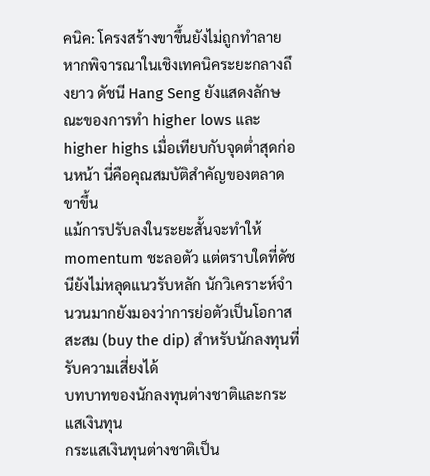คนิค: โครงสร้างขาขึ้นยังไม่ถูกทำลาย
หากพิจารณาในเชิงเทคนิคระยะกลางถึงยาว ดัชนี Hang Seng ยังแสดงลักษณะของการทำ higher lows และ higher highs เมื่อเทียบกับจุดต่ำสุดก่อนหน้า นี่คือคุณสมบัติสำคัญของตลาดขาขึ้น
แม้การปรับลงในระยะสั้นจะทำให้ momentum ชะลอตัว แต่ตราบใดที่ดัชนียังไม่หลุดแนวรับหลัก นักวิเคราะห์จำนวนมากยังมองว่าการย่อตัวเป็นโอกาสสะสม (buy the dip) สำหรับนักลงทุนที่รับความเสี่ยงได้
บทบาทของนักลงทุนต่างชาติและกระแสเงินทุน
กระแสเงินทุนต่างชาติเป็น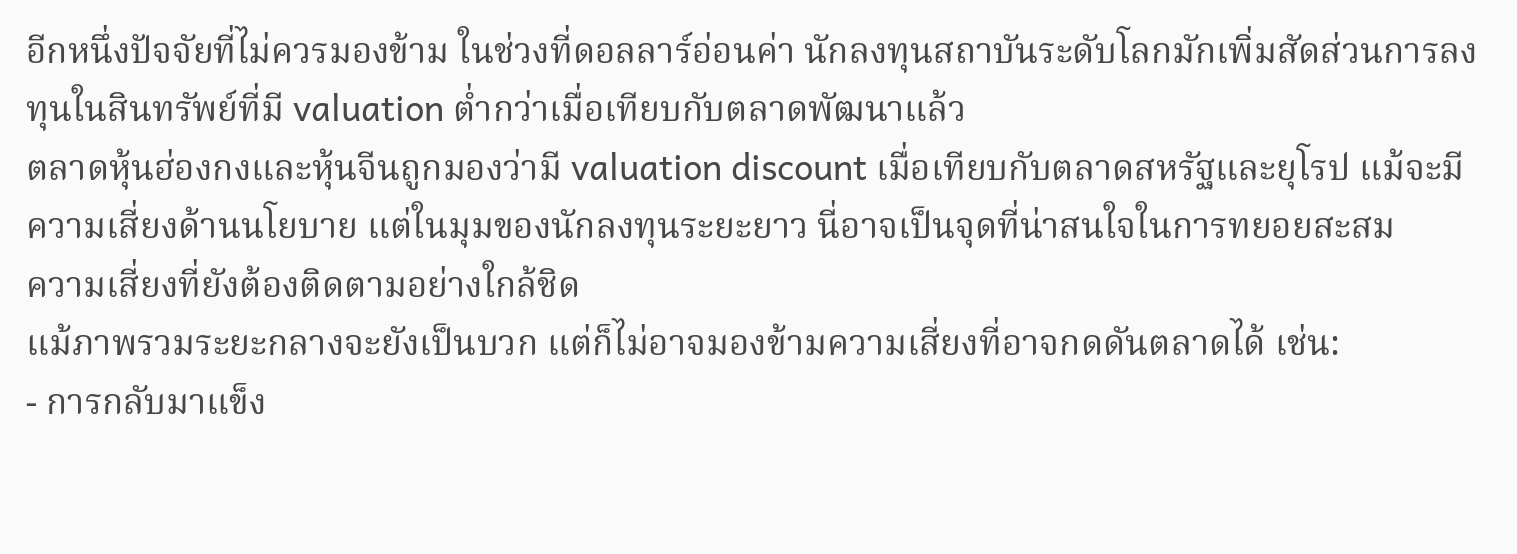อีกหนึ่งปัจจัยที่ไม่ควรมองข้าม ในช่วงที่ดอลลาร์อ่อนค่า นักลงทุนสถาบันระดับโลกมักเพิ่มสัดส่วนการลงทุนในสินทรัพย์ที่มี valuation ต่ำกว่าเมื่อเทียบกับตลาดพัฒนาแล้ว
ตลาดหุ้นฮ่องกงและหุ้นจีนถูกมองว่ามี valuation discount เมื่อเทียบกับตลาดสหรัฐและยุโรป แม้จะมีความเสี่ยงด้านนโยบาย แต่ในมุมของนักลงทุนระยะยาว นี่อาจเป็นจุดที่น่าสนใจในการทยอยสะสม
ความเสี่ยงที่ยังต้องติดตามอย่างใกล้ชิด
แม้ภาพรวมระยะกลางจะยังเป็นบวก แต่ก็ไม่อาจมองข้ามความเสี่ยงที่อาจกดดันตลาดได้ เช่น:
- การกลับมาแข็ง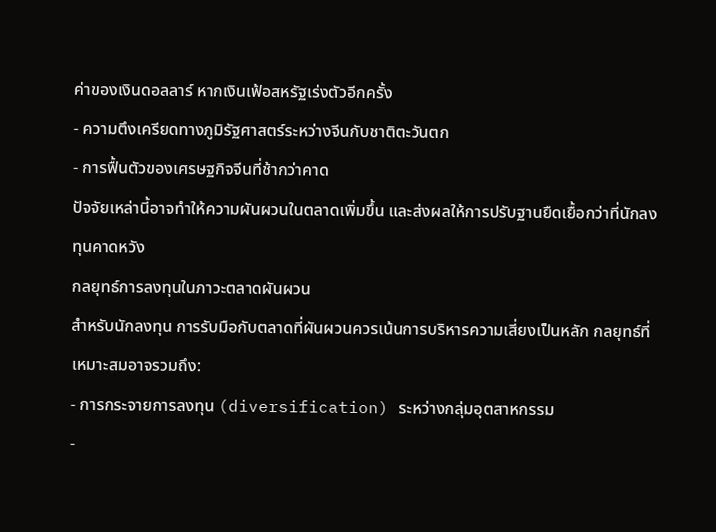ค่าของเงินดอลลาร์ หากเงินเฟ้อสหรัฐเร่งตัวอีกครั้ง
- ความตึงเครียดทางภูมิรัฐศาสตร์ระหว่างจีนกับชาติตะวันตก
- การฟื้นตัวของเศรษฐกิจจีนที่ช้ากว่าคาด
ปัจจัยเหล่านี้อาจทำให้ความผันผวนในตลาดเพิ่มขึ้น และส่งผลให้การปรับฐานยืดเยื้อกว่าที่นักลงทุนคาดหวัง
กลยุทธ์การลงทุนในภาวะตลาดผันผวน
สำหรับนักลงทุน การรับมือกับตลาดที่ผันผวนควรเน้นการบริหารความเสี่ยงเป็นหลัก กลยุทธ์ที่เหมาะสมอาจรวมถึง:
- การกระจายการลงทุน (diversification) ระหว่างกลุ่มอุตสาหกรรม
-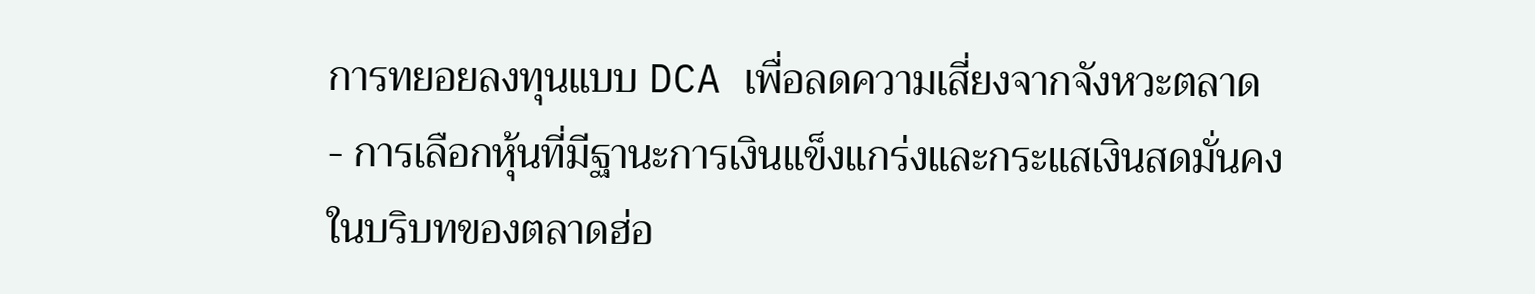การทยอยลงทุนแบบ DCA เพื่อลดความเสี่ยงจากจังหวะตลาด
- การเลือกหุ้นที่มีฐานะการเงินแข็งแกร่งและกระแสเงินสดมั่นคง
ในบริบทของตลาดฮ่อ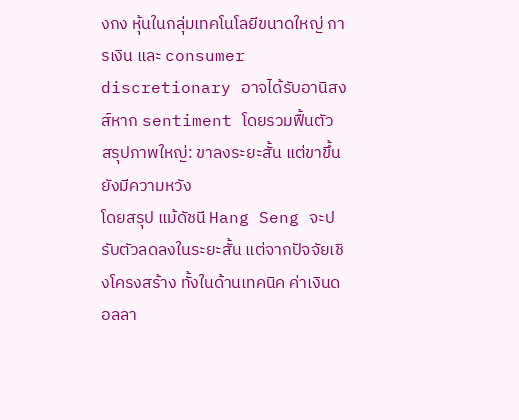งกง หุ้นในกลุ่มเทคโนโลยีขนาดใหญ่ การเงิน และ consumer discretionary อาจได้รับอานิสงส์หาก sentiment โดยรวมฟื้นตัว
สรุปภาพใหญ่: ขาลงระยะสั้น แต่ขาขึ้นยังมีความหวัง
โดยสรุป แม้ดัชนี Hang Seng จะปรับตัวลดลงในระยะสั้น แต่จากปัจจัยเชิงโครงสร้าง ทั้งในด้านเทคนิค ค่าเงินดอลลา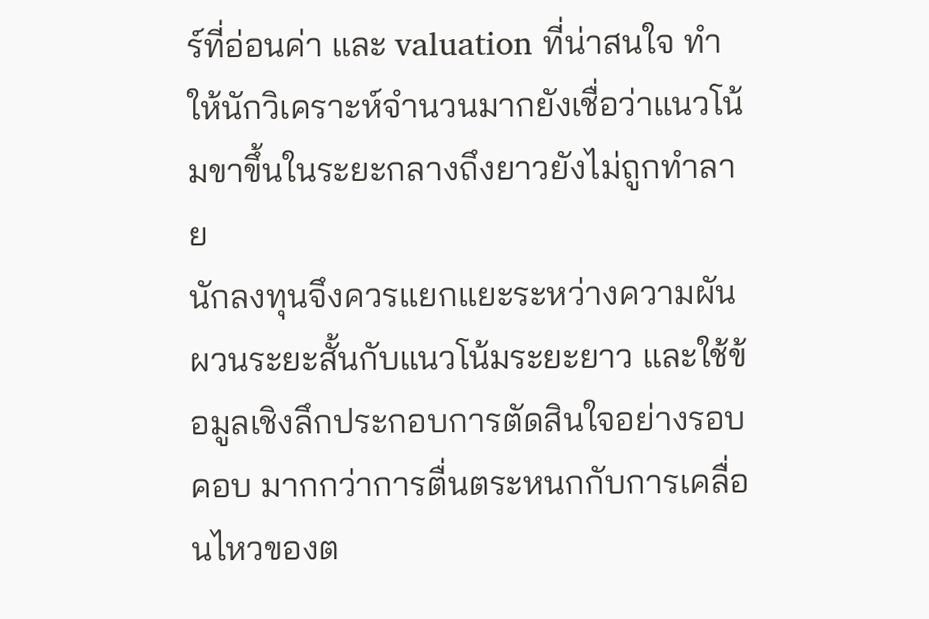ร์ที่อ่อนค่า และ valuation ที่น่าสนใจ ทำให้นักวิเคราะห์จำนวนมากยังเชื่อว่าแนวโน้มขาขึ้นในระยะกลางถึงยาวยังไม่ถูกทำลาย
นักลงทุนจึงควรแยกแยะระหว่างความผันผวนระยะสั้นกับแนวโน้มระยะยาว และใช้ข้อมูลเชิงลึกประกอบการตัดสินใจอย่างรอบคอบ มากกว่าการตื่นตระหนกกับการเคลื่อนไหวของต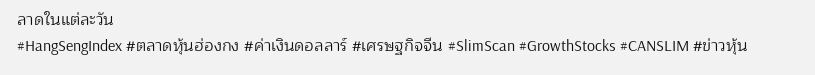ลาดในแต่ละวัน
#HangSengIndex #ตลาดหุ้นฮ่องกง #ค่าเงินดอลลาร์ #เศรษฐกิจจีน #SlimScan #GrowthStocks #CANSLIM #ข่าวหุ้น